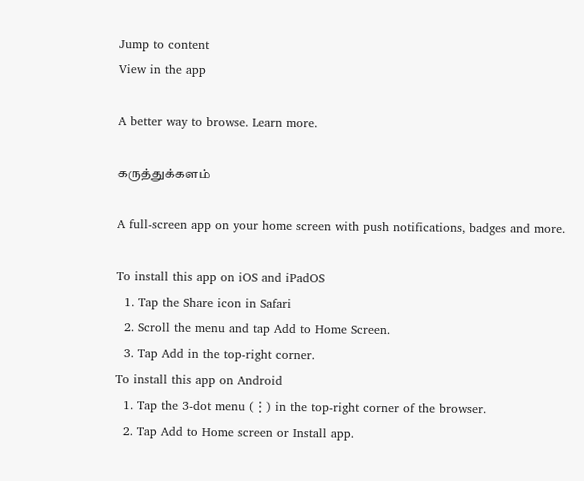Jump to content
View in the app

A better way to browse. Learn more.

கருத்துக்களம்

A full-screen app on your home screen with push notifications, badges and more.

To install this app on iOS and iPadOS
  1. Tap the Share icon in Safari
  2. Scroll the menu and tap Add to Home Screen.
  3. Tap Add in the top-right corner.
To install this app on Android
  1. Tap the 3-dot menu (⋮) in the top-right corner of the browser.
  2. Tap Add to Home screen or Install app.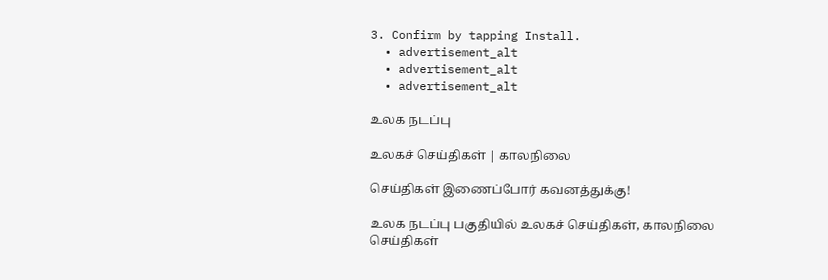3. Confirm by tapping Install.
  • advertisement_alt
  • advertisement_alt
  • advertisement_alt

உலக நடப்பு

உலகச் செய்திகள் | காலநிலை

செய்திகள் இணைப்போர் கவனத்துக்கு!

உலக நடப்பு பகுதியில் உலகச் செய்திகள், காலநிலை செய்திகள்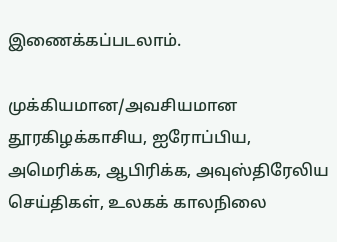இணைக்கப்படலாம்.

முக்கியமான/அவசியமான தூரகிழக்காசிய, ஐரோப்பிய, அமெரிக்க, ஆபிரிக்க, அவுஸ்திரேலிய செய்திகள், உலகக் காலநிலை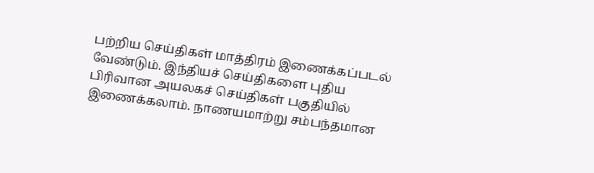பற்றிய செய்திகள் மாத்திரம் இணைக்கப்படல் வேண்டும். இந்தியச் செய்திகளை புதிய பிரிவான அயலகச் செய்திகள் பகுதியில் இணைக்கலாம். நாணயமாற்று சம்பந்தமான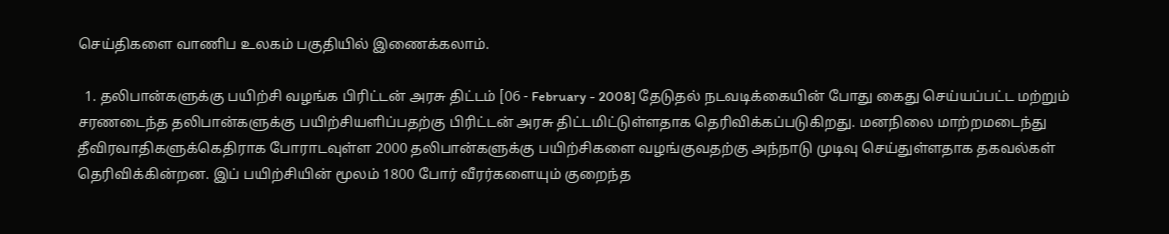செய்திகளை வாணிப உலகம் பகுதியில் இணைக்கலாம்.

  1. தலிபான்களுக்கு பயிற்சி வழங்க பிரிட்டன் அரசு திட்டம் [06 - February - 2008] தேடுதல் நடவடிக்கையின் போது கைது செய்யப்பட்ட மற்றும் சரணடைந்த தலிபான்களுக்கு பயிற்சியளிப்பதற்கு பிரிட்டன் அரசு திட்டமிட்டுள்ளதாக தெரிவிக்கப்படுகிறது. மனநிலை மாற்றமடைந்து தீவிரவாதிகளுக்கெதிராக போராடவுள்ள 2000 தலிபான்களுக்கு பயிற்சிகளை வழங்குவதற்கு அந்நாடு முடிவு செய்துள்ளதாக தகவல்கள் தெரிவிக்கின்றன. இப் பயிற்சியின் மூலம் 1800 போர் வீரர்களையும் குறைந்த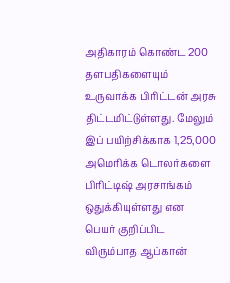அதிகாரம் கொண்ட 200 தளபதிகளையும் உருவாக்க பிரிட்டன் அரசு திட்டமிட்டுள்ளது. மேலும் இப் பயிற்சிக்காக 1,25,000 அமெரிக்க டொலர்களை பிரிட்டிஷ் அரசாங்கம் ஒதுக்கியுள்ளது என பெயர் குறிப்பிட விரும்பாத ஆப்கான்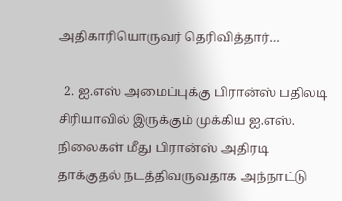அதிகாரியொருவர் தெரிவித்தார்…

  2. ஐ.எஸ் அமைப்புக்கு பிரான்ஸ் பதிலடி சிரியாவில் இருக்கும் முக்கிய ஐ.எஸ். நிலைகள் மீது பிரான்ஸ் அதிரடி தாக்குதல் நடத்திவருவதாக அந்நாட்டு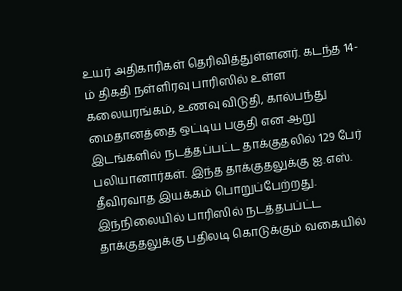உயர் அதிகாரிகள் தெரிவித்துள்ளனர். கடந்த 14-ம் திகதி நள்ளிரவு பாரிஸில் உள்ள கலையரங்கம், உணவு விடுதி, கால்பந்து மைதானத்தை ஒட்டிய பகுதி என ஆறு இடங்களில் நடத்தப்பட்ட தாக்குதலில் 129 பேர் பலியானார்கள். இந்த தாக்குதலுக்கு ஐ.எஸ். தீவிரவாத இயக்கம் பொறுப்பேற்றது. இந்நிலையில் பாரிஸில் நடத்தபப்ட்ட தாக்குதலுக்கு பதிலடி கொடுக்கும் வகையில்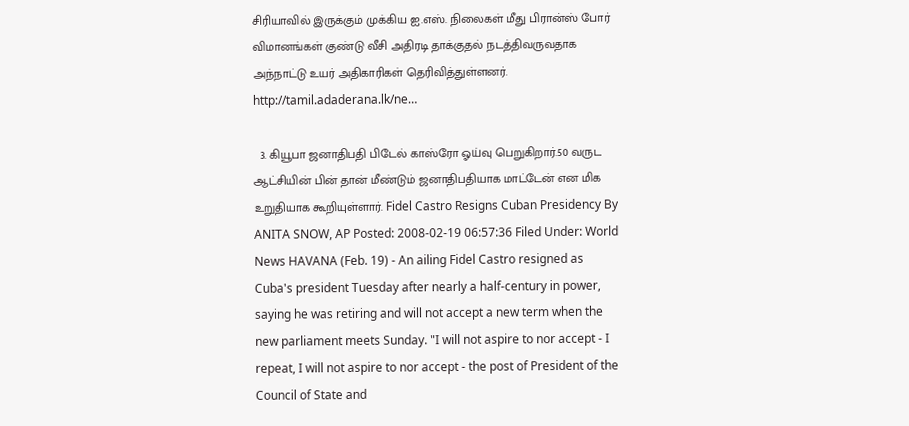சிரியாவில் இருக்கும் முக்கிய ஐ.எஸ். நிலைகள் மீது பிரான்ஸ் போர் விமானங்கள் குண்டு வீசி அதிரடி தாக்குதல் நடத்திவருவதாக அந்நாட்டு உயர் அதிகாரிகள் தெரிவித்துள்ளனர். http://tamil.adaderana.lk/ne…

  3. கியூபா ஜனாதிபதி பிடேல் காஸ்ரோ ஓய்வு பெறுகிறார்.50 வருட ஆட்சியின் பின் தான் மீண்டும் ஜனாதிபதியாக மாட்டேன் என மிக உறுதியாக கூறியுள்ளார். Fidel Castro Resigns Cuban Presidency By ANITA SNOW, AP Posted: 2008-02-19 06:57:36 Filed Under: World News HAVANA (Feb. 19) - An ailing Fidel Castro resigned as Cuba's president Tuesday after nearly a half-century in power, saying he was retiring and will not accept a new term when the new parliament meets Sunday. "I will not aspire to nor accept - I repeat, I will not aspire to nor accept - the post of President of the Council of State and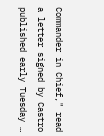Commander in Chief," read a letter signed by Castro published early Tuesday …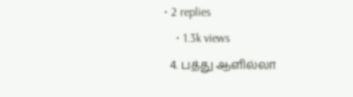• 2 replies
    • 1.3k views
  4. பத்து ஆளில்லா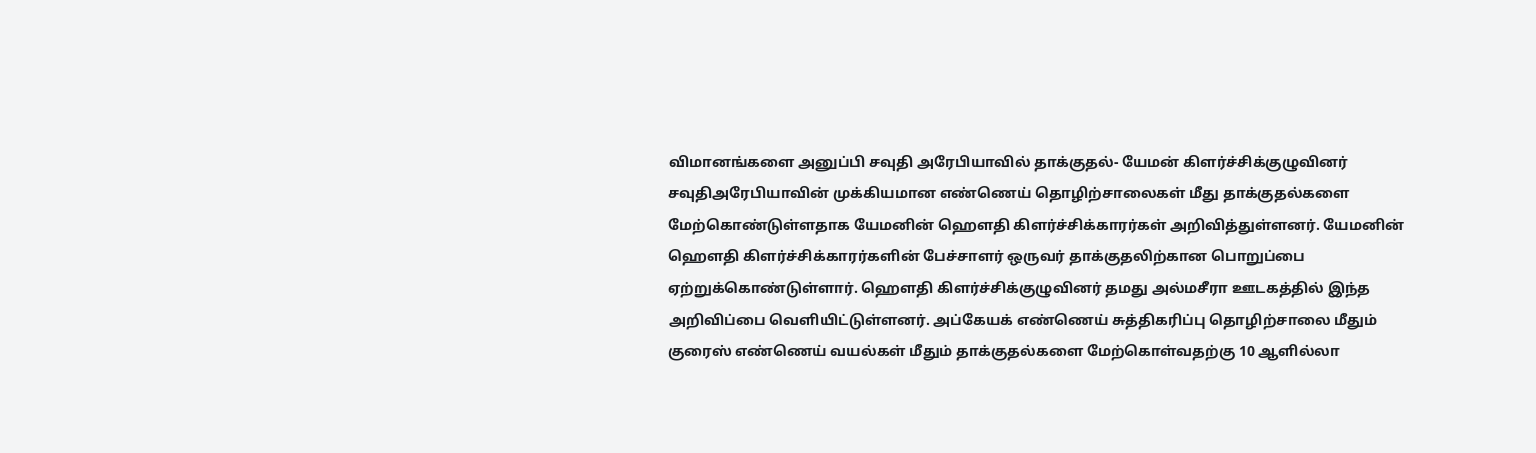விமானங்களை அனுப்பி சவுதி அரேபியாவில் தாக்குதல்- யேமன் கிளர்ச்சிக்குழுவினர் சவுதிஅரேபியாவின் முக்கியமான எண்ணெய் தொழிற்சாலைகள் மீது தாக்குதல்களை மேற்கொண்டுள்ளதாக யேமனின் ஹெளதி கிளர்ச்சிக்காரர்கள் அறிவித்துள்ளனர். யேமனின் ஹெளதி கிளர்ச்சிக்காரர்களின் பேச்சாளர் ஒருவர் தாக்குதலிற்கான பொறுப்பை ஏற்றுக்கொண்டுள்ளார். ஹெளதி கிளர்ச்சிக்குழுவினர் தமது அல்மசீரா ஊடகத்தில் இந்த அறிவிப்பை வெளியிட்டுள்ளனர். அப்கேயக் எண்ணெய் சுத்திகரிப்பு தொழிற்சாலை மீதும் குரைஸ் எண்ணெய் வயல்கள் மீதும் தாக்குதல்களை மேற்கொள்வதற்கு 10 ஆளில்லா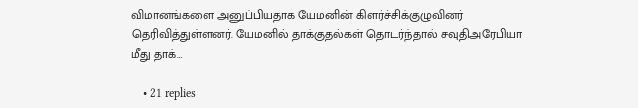விமானங்களை அனுப்பியதாக யேமனின் கிளர்ச்சிக்குழுவினர் தெரிவித்துள்ளனர். யேமனில் தாக்குதல்கள் தொடர்ந்தால் சவுதிஅரேபியா மீது தாக்…

    • 21 replies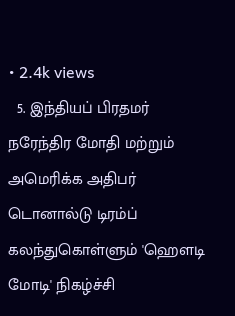• 2.4k views
  5. இந்தியப் பிரதமர் நரேந்திர மோதி மற்றும் அமெரிக்க அதிபர் டொனால்டு டிரம்ப் கலந்துகொள்ளும் 'ஹௌடி மோடி' நிகழ்ச்சி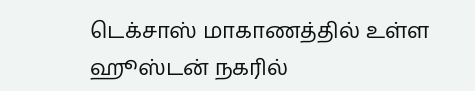டெக்சாஸ் மாகாணத்தில் உள்ள ஹூஸ்டன் நகரில்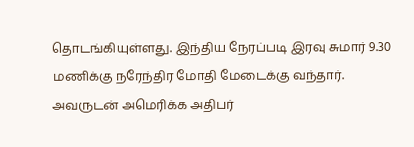தொடங்கியுள்ளது. இந்திய நேரப்படி இரவு சுமார் 9.30 மணிக்கு நரேந்திர மோதி மேடைக்கு வந்தார். அவருடன் அமெரிக்க அதிபர்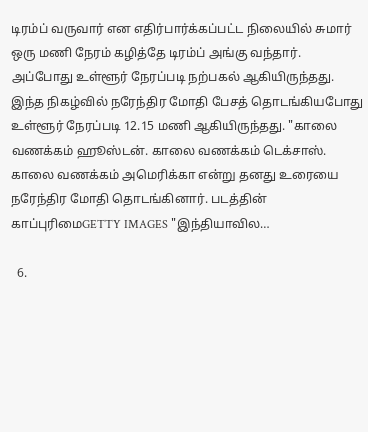டிரம்ப் வருவார் என எதிர்பார்க்கப்பட்ட நிலையில் சுமார் ஒரு மணி நேரம் கழித்தே டிரம்ப் அங்கு வந்தார். அப்போது உள்ளூர் நேரப்படி நற்பகல் ஆகியிருந்தது. இந்த நிகழ்வில் நரேந்திர மோதி பேசத் தொடங்கியபோது உள்ளூர் நேரப்படி 12.15 மணி ஆகியிருந்தது. "காலை வணக்கம் ஹூஸ்டன். காலை வணக்கம் டெக்சாஸ். காலை வணக்கம் அமெரிக்கா என்று தனது உரையை நரேந்திர மோதி தொடங்கினார். படத்தின் காப்புரிமைGETTY IMAGES "இந்தியாவில…

  6.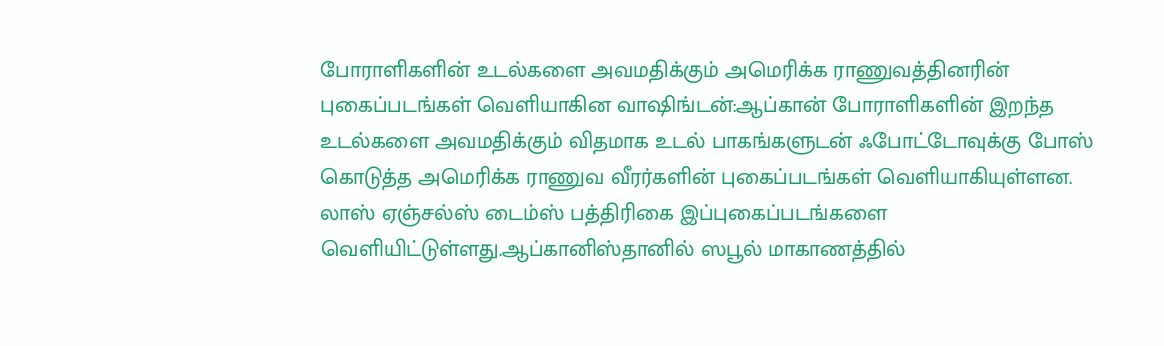போராளிகளின் உடல்களை அவமதிக்கும் அமெரிக்க ராணுவத்தினரின் புகைப்படங்கள் வெளியாகின வாஷிங்டன்:ஆப்கான் போராளிகளின் இறந்த உடல்களை அவமதிக்கும் விதமாக உடல் பாகங்களுடன் ஃபோட்டோவுக்கு போஸ் கொடுத்த அமெரிக்க ராணுவ வீரர்களின் புகைப்படங்கள் வெளியாகியுள்ளன. லாஸ் ஏஞ்சல்ஸ் டைம்ஸ் பத்திரிகை இப்புகைப்படங்களை வெளியிட்டுள்ளது.ஆப்கானிஸ்தானில் ஸபூல் மாகாணத்தில்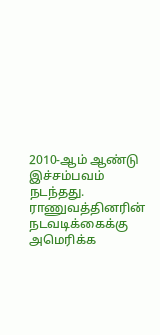2010-ஆம் ஆண்டு இச்சம்பவம் நடந்தது. ராணுவத்தினரின் நடவடிக்கைக்கு அமெரிக்க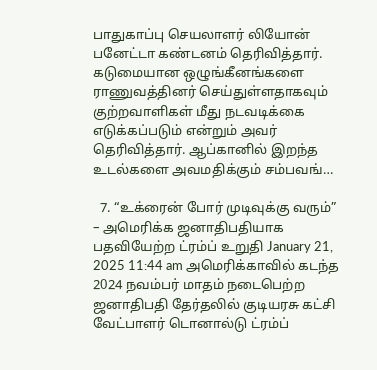பாதுகாப்பு செயலாளர் லியோன் பனேட்டா கண்டனம் தெரிவித்தார். கடுமையான ஒழுங்கீனங்களை ராணுவத்தினர் செய்துள்ளதாகவும் குற்றவாளிகள் மீது நடவடிக்கை எடுக்கப்படும் என்றும் அவர் தெரிவித்தார். ஆப்கானில் இறந்த உடல்களை அவமதிக்கும் சம்பவங்…

  7. “உக்ரைன் போர் முடிவுக்கு வரும்” – அமெரிக்க ஜனாதிபதியாக பதவியேற்ற ட்ரம்ப் உறுதி January 21, 2025 11:44 am அமெரிக்காவில் கடந்த 2024 நவம்பர் மாதம் நடைபெற்ற ஜனாதிபதி தேர்தலில் குடியரசு கட்சி வேட்பாளர் டொனால்டு ட்ரம்ப்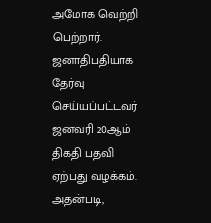அமோக வெற்றி பெற்றார். ஜனாதிபதியாக தேர்வு செய்யப்பட்டவர் ஜனவரி 20ஆம் திகதி பதவி ஏற்பது வழக்கம். அதன்படி,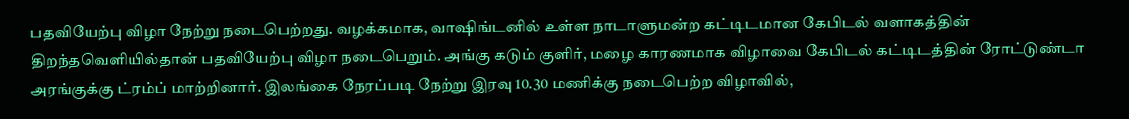பதவியேற்பு விழா நேற்று நடைபெற்றது. வழக்கமாக, வாஷிங்டனில் உள்ள நாடாளுமன்ற கட்டிடமான கேபிடல் வளாகத்தின் திறந்தவெளியில்தான் பதவியேற்பு விழா நடைபெறும். அங்கு கடும் குளிர், மழை காரணமாக விழாவை கேபிடல் கட்டிடத்தின் ரோட்டுண்டா அரங்குக்கு ட்ரம்ப் மாற்றினார். இலங்கை நேரப்படி நேற்று இரவு 10.30 மணிக்கு நடைபெற்ற விழாவில்,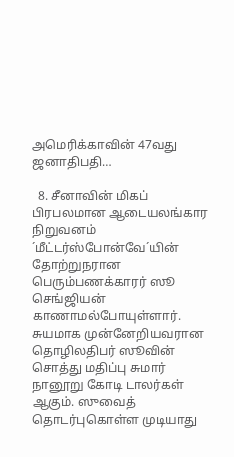அமெரிக்காவின் 47வது ஜனாதிபதி…

  8. சீனாவின் மிகப் பிரபலமான ஆடையலங்கார நிறுவனம் ´மீட்டர்ஸ்போன்வே´யின் தோற்றுநரான பெரும்பணக்காரர் ஸூ செங்ஜியன் காணாமல்போயுள்ளார். சுயமாக முன்னேறியவரான தொழிலதிபர் ஸூவின் சொத்து மதிப்பு சுமார் நானூறு கோடி டாலர்கள் ஆகும். ஸுவைத் தொடர்புகொள்ள முடியாது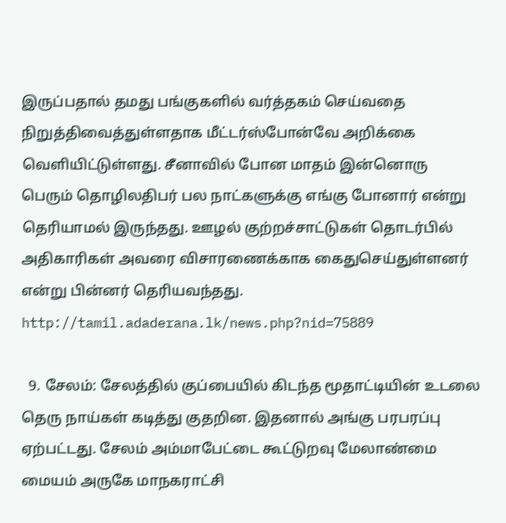இருப்பதால் தமது பங்குகளில் வர்த்தகம் செய்வதை நிறுத்திவைத்துள்ளதாக மீட்டர்ஸ்போன்வே அறிக்கை வெளியிட்டுள்ளது. சீனாவில் போன மாதம் இன்னொரு பெரும் தொழிலதிபர் பல நாட்களுக்கு எங்கு போனார் என்று தெரியாமல் இருந்தது. ஊழல் குற்றச்சாட்டுகள் தொடர்பில் அதிகாரிகள் அவரை விசாரணைக்காக கைதுசெய்துள்ளனர் என்று பின்னர் தெரியவந்தது. http://tamil.adaderana.lk/news.php?nid=75889

  9. சேலம்: சேலத்தில் குப்பையில் கிடந்த மூதாட்டியின் உடலை தெரு நாய்கள் கடித்து குதறின. இதனால் அங்கு பரபரப்பு ஏற்பட்டது. சேலம் அம்மாபேட்டை கூட்டுறவு மேலாண்மை மையம் அருகே மாநகராட்சி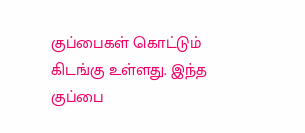குப்பைகள் கொட்டும் கிடங்கு உள்ளது. இந்த குப்பை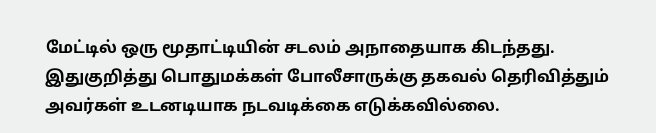மேட்டில் ஒரு மூதாட்டியின் சடலம் அநாதையாக கிடந்தது. இதுகுறித்து பொதுமக்கள் போலீசாருக்கு தகவல் தெரிவித்தும் அவர்கள் உடனடியாக நடவடிக்கை எடுக்கவில்லை.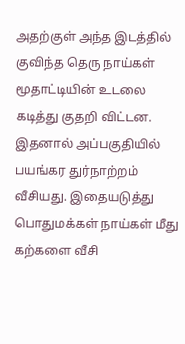அதற்குள் அந்த இடத்தில் குவிந்த தெரு நாய்கள் மூதாட்டியின் உடலை கடித்து குதறி விட்டன. இதனால் அப்பகுதியில் பயங்கர துர்நாற்றம் வீசியது. இதையடுத்து பொதுமக்கள் நாய்கள் மீது கற்களை வீசி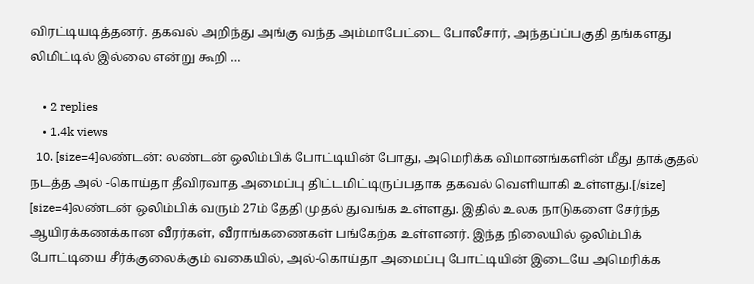விரட்டியடித்தனர். தகவல் அறிந்து அங்கு வந்த அம்மாபேட்டை போலீசார், அந்தப்ப்பகுதி தங்களது லிமிட்டில் இல்லை என்று கூறி …

    • 2 replies
    • 1.4k views
  10. [size=4]லண்டன்: லண்டன் ஒலிம்பிக் போட்டியின் போது, அமெரிக்க விமானங்களின் மீது தாக்குதல் நடத்த அல் -கொய்தா தீவிரவாத அமைப்பு திட்டமிட்டிருப்பதாக தகவல் வெளியாகி உள்ளது.[/size] [size=4]லண்டன் ஒலிம்பிக் வரும் 27ம் தேதி முதல் துவங்க உள்ளது. இதில் உலக நாடுகளை சேர்ந்த ஆயிரக்கணக்கான வீரர்கள், வீராங்கணைகள் பங்கேற்க உள்ளனர். இந்த நிலையில் ஒலிம்பிக் போட்டியை சீர்க்குலைக்கும் வகையில், அல்-கொய்தா அமைப்பு போட்டியின் இடையே அமெரிக்க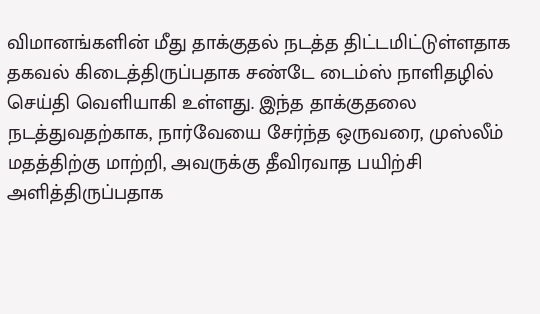விமானங்களின் மீது தாக்குதல் நடத்த திட்டமிட்டுள்ளதாக தகவல் கிடைத்திருப்பதாக சண்டே டைம்ஸ் நாளிதழில் செய்தி வெளியாகி உள்ளது. இந்த தாக்குதலை நடத்துவதற்காக, நார்வேயை சேர்ந்த ஒருவரை, முஸ்லீம் மதத்திற்கு மாற்றி, அவருக்கு தீவிரவாத பயிற்சி அளித்திருப்பதாக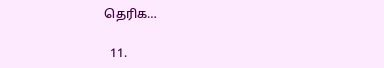தெரிக…

  11.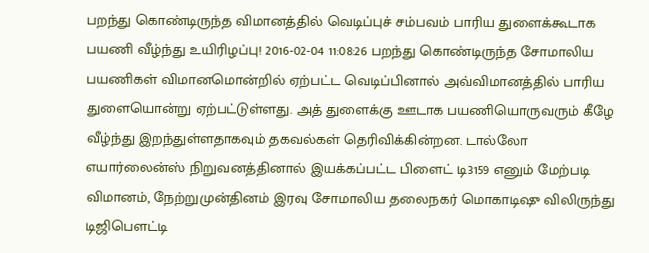பறந்து கொண்டிருந்த விமானத்தில் வெடிப்புச் சம்பவம் பாரிய துளைக்கூடாக பயணி வீழ்ந்து உயிரிழப்பு! 2016-02-04 11:08:26 பறந்து கொண்டிருந்த சோமாலிய பயணிகள் விமானமொன்றில் ஏற்பட்ட வெடிப்பினால் அவ்விமானத்தில் பாரிய துளையொன்று ஏற்பட்டுள்ளது. அத் துளைக்கு ஊடாக பயணியொருவரும் கீழே வீழ்ந்து இறந்துள்ளதாகவும் தகவல்கள் தெரிவிக்கின்றன. டால்லோ எயார்லைன்ஸ் நிறுவனத்தினால் இயக்கப்பட்ட பிளைட் டி3159 எனும் மேற்படி விமானம், நேற்றுமுன்தினம் இரவு சோமாலிய தலைநகர் மொகாடிஷு விலிருந்து டிஜிபௌட்டி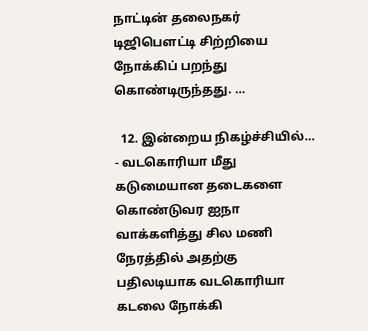நாட்டின் தலைநகர் டிஜிபௌட்டி சிற்றியை நோக்கிப் பறந்து கொண்டிருந்தது. …

  12. இன்றைய நிகழ்ச்சியில்… - வடகொரியா மீது கடுமையான தடைகளை கொண்டுவர ஐநா வாக்களித்து சில மணி நேரத்தில் அதற்கு பதிலடியாக வடகொரியா கடலை நோக்கி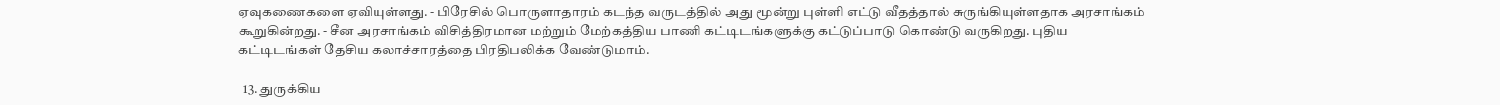ஏவுகணைகளை ஏவியுள்ளது. - பிரேசில் பொருளாதாரம் கடந்த வருடத்தில் அது மூன்று புள்ளி எட்டு வீதத்தால் சுருங்கியுள்ளதாக அரசாங்கம் கூறுகின்றது. - சீன அரசாங்கம் விசித்திரமான மற்றும் மேற்கத்திய பாணி கட்டிடங்களுக்கு கட்டுப்பாடு கொண்டு வருகிறது. புதிய கட்டிடங்கள் தேசிய கலாச்சாரத்தை பிரதிபலிக்க வேண்டுமாம்.

  13. துருக்கிய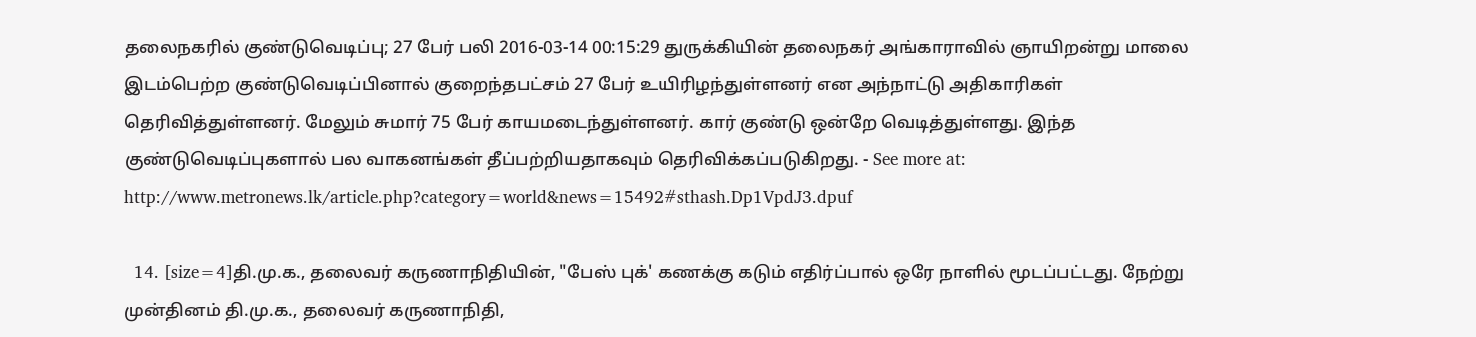தலைநகரில் குண்டுவெடிப்பு; 27 பேர் பலி 2016-03-14 00:15:29 துருக்கியின் தலைநகர் அங்காராவில் ஞாயிறன்று மாலை இடம்பெற்ற குண்டுவெடிப்பினால் குறைந்தபட்சம் 27 பேர் உயிரிழந்துள்ளனர் என அந்நாட்டு அதிகாரிகள் தெரிவித்துள்ளனர். மேலும் சுமார் 75 பேர் காயமடைந்துள்ளனர். கார் குண்டு ஒன்றே வெடித்துள்ளது. இந்த குண்டுவெடிப்புகளால் பல வாகனங்கள் தீப்பற்றியதாகவும் தெரிவிக்கப்படுகிறது. - See more at: http://www.metronews.lk/article.php?category=world&news=15492#sthash.Dp1VpdJ3.dpuf

  14. [size=4]தி.மு.க., தலைவர் கருணாநிதியின், "பேஸ் புக்' கணக்கு கடும் எதிர்ப்பால் ஒரே நாளில் மூடப்பட்டது. நேற்று முன்தினம் தி.மு.க., தலைவர் கருணாநிதி,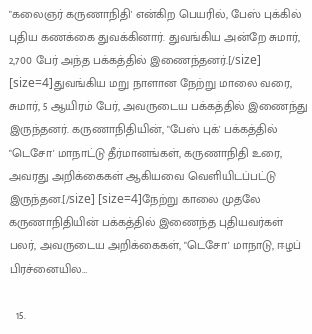"கலைஞர் கருணாநிதி' என்கிற பெயரில், பேஸ் புக்கில் புதிய கணக்கை துவக்கினார். துவங்கிய அன்றே சுமார், 2,700 பேர் அந்த பக்கத்தில் இணைந்தனர்.[/size] [size=4]துவங்கிய மறு நாளான நேற்று மாலை வரை, சுமார், 5 ஆயிரம் பேர், அவருடைய பக்கத்தில் இணைந்து இருந்தனர். கருணாநிதியின், "பேஸ் புக்' பக்கத்தில் "டெசோ' மாநாட்டு தீர்மானங்கள், கருணாநிதி உரை, அவரது அறிக்கைகள் ஆகியவை வெளியிடப்பட்டு இருந்தன.[/size] [size=4]நேற்று காலை முதலே கருணாநிதியின் பக்கத்தில் இணைந்த புதியவர்கள் பலர், அவருடைய அறிக்கைகள், "டெசோ' மாநாடு, ஈழப் பிரச்னையில…

  15.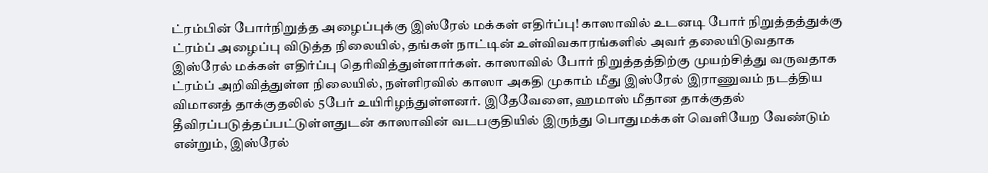ட்ரம்பின் போர்நிறுத்த அழைப்புக்கு இஸ்ரேல் மக்கள் எதிர்ப்பு! காஸாவில் உடனடி போர் நிறுத்தத்துக்கு ட்ரம்ப் அழைப்பு விடுத்த நிலையில், தங்கள் நாட்டின் உள்விவகாரங்களில் அவர் தலையிடுவதாக இஸ்ரேல் மக்கள் எதிர்ப்பு தெரிவித்துள்ளார்கள். காஸாவில் போர் நிறுத்தத்திற்கு முயற்சித்து வருவதாக ட்ரம்ப் அறிவித்துள்ள நிலையில், நள்ளிரவில் காஸா அகதி முகாம் மீது இஸ்ரேல் இராணுவம் நடத்திய விமானத் தாக்குதலில் 5பேர் உயிரிழந்துள்ளனர். இதேவேளை, ஹமாஸ் மீதான தாக்குதல் தீவிரப்படுத்தப்பட்டுள்ளதுடன் காஸாவின் வடபகுதியில் இருந்து பொதுமக்கள் வெளியேற வேண்டும் என்றும், இஸ்ரேல்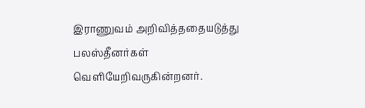இராணுவம் அறிவித்ததையடுத்து பலஸ்தீனர்கள் வெளியேறிவருகின்றனர்.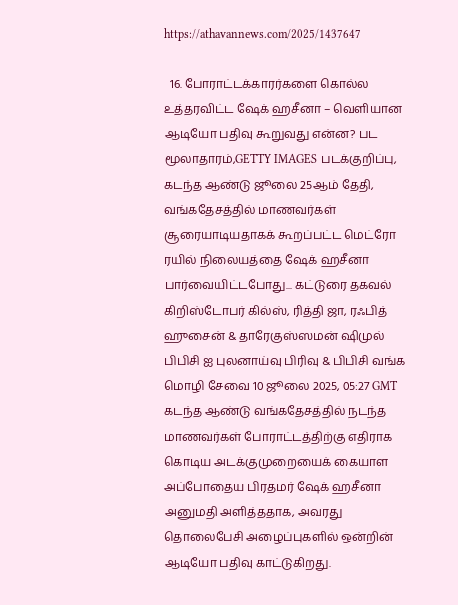https://athavannews.com/2025/1437647

  16. போராட்டக்காரர்களை கொல்ல உத்தரவிட்ட ஷேக் ஹசீனா – வெளியான ஆடியோ பதிவு கூறுவது என்ன? பட மூலாதாரம்,GETTY IMAGES படக்குறிப்பு, கடந்த ஆண்டு ஜூலை 25ஆம் தேதி, வங்கதேசத்தில் மாணவர்கள் சூரையாடியதாகக் கூறப்பட்ட மெட்ரோ ரயில் நிலையத்தை ஷேக் ஹசீனா பார்வையிட்டபோது... கட்டுரை தகவல் கிறிஸ்டோபர் கில்ஸ், ரித்தி ஜா, ரஃபித் ஹுசைன் & தாரேகுஸ்ஸமன் ஷிமுல் பிபிசி ஐ புலனாய்வு பிரிவு & பிபிசி வங்க மொழி சேவை 10 ஜூலை 2025, 05:27 GMT கடந்த ஆண்டு வங்கதேசத்தில் நடந்த மாணவர்கள் போராட்டத்திற்கு எதிராக கொடிய அடக்குமுறையைக் கையாள அப்போதைய பிரதமர் ஷேக் ஹசீனா அனுமதி அளித்ததாக, அவரது தொலைபேசி அழைப்புகளில் ஒன்றின் ஆடியோ பதிவு காட்டுகிறது.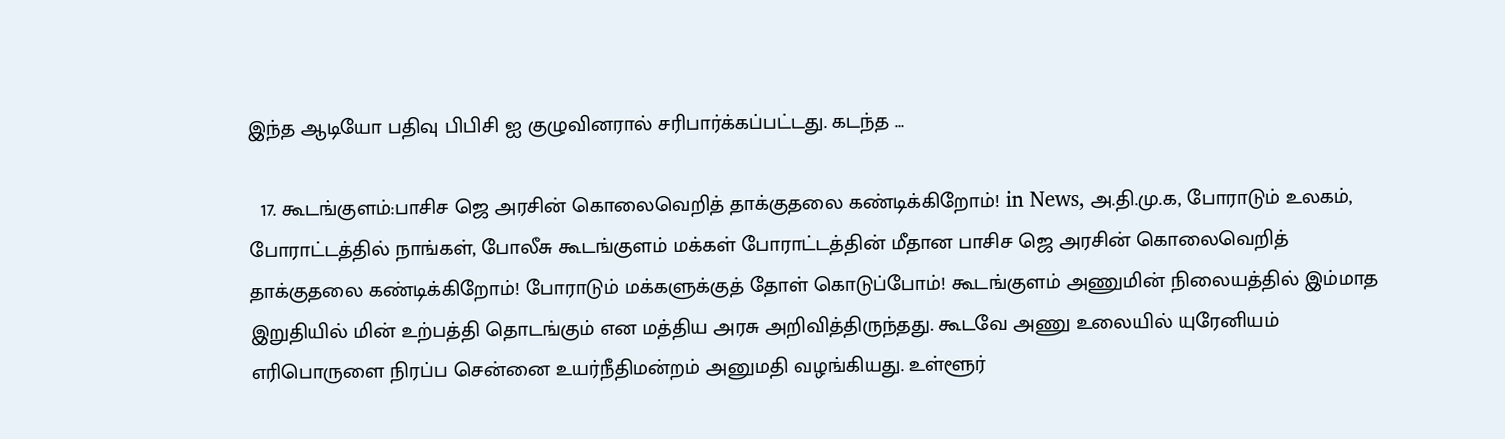இந்த ஆடியோ பதிவு பிபிசி ஐ குழுவினரால் சரிபார்க்கப்பட்டது. கடந்த …

  17. கூடங்குளம்:பாசிச ஜெ அரசின் கொலைவெறித் தாக்குதலை கண்டிக்கிறோம்! in News, அ.தி.மு.க, போராடும் உலகம், போராட்டத்தில் நாங்கள், போலீசு கூடங்குளம் மக்கள் போராட்டத்தின் மீதான பாசிச ஜெ அரசின் கொலைவெறித் தாக்குதலை கண்டிக்கிறோம்! போராடும் மக்களுக்குத் தோள் கொடுப்போம்! கூடங்குளம் அணுமின் நிலையத்தில் இம்மாத இறுதியில் மின் உற்பத்தி தொடங்கும் என மத்திய அரசு அறிவித்திருந்தது. கூடவே அணு உலையில் யுரேனியம் எரிபொருளை நிரப்ப சென்னை உயர்நீதிமன்றம் அனுமதி வழங்கியது. உள்ளூர்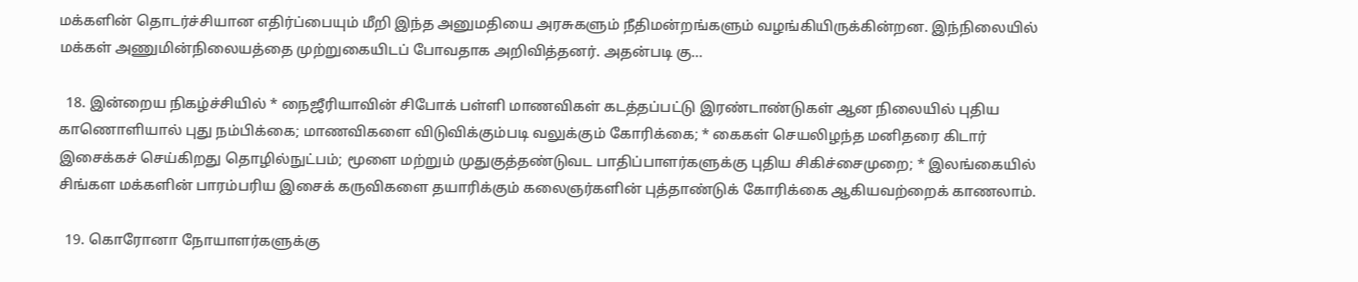மக்களின் தொடர்ச்சியான எதிர்ப்பையும் மீறி இந்த அனுமதியை அரசுகளும் நீதிமன்றங்களும் வழங்கியிருக்கின்றன. இந்நிலையில் மக்கள் அணுமின்நிலையத்தை முற்றுகையிடப் போவதாக அறிவித்தனர். அதன்படி கு…

  18. இன்றைய நிகழ்ச்சியில் * நைஜீரியாவின் சிபோக் பள்ளி மாணவிகள் கடத்தப்பட்டு இரண்டாண்டுகள் ஆன நிலையில் புதிய காணொளியால் புது நம்பிக்கை; மாணவிகளை விடுவிக்கும்படி வலுக்கும் கோரிக்கை; * கைகள் செயலிழந்த மனிதரை கிடார் இசைக்கச் செய்கிறது தொழில்நுட்பம்; மூளை மற்றும் முதுகுத்தண்டுவட பாதிப்பாளர்களுக்கு புதிய சிகிச்சைமுறை; * இலங்கையில் சிங்கள மக்களின் பாரம்பரிய இசைக் கருவிகளை தயாரிக்கும் கலைஞர்களின் புத்தாண்டுக் கோரிக்கை ஆகியவற்றைக் காணலாம்.

  19. கொரோனா நோயாளர்களுக்கு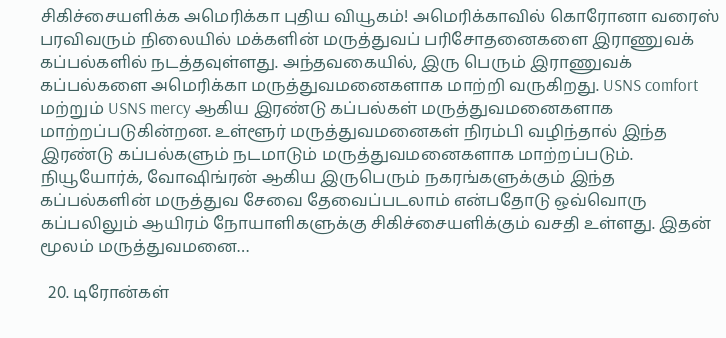சிகிச்சையளிக்க அமெரிக்கா புதிய வியூகம்! அமெரிக்காவில் கொரோனா வரைஸ் பரவிவரும் நிலையில் மக்களின் மருத்துவப் பரிசோதனைகளை இராணுவக் கப்பல்களில் நடத்தவுள்ளது. அந்தவகையில், இரு பெரும் இராணுவக் கப்பல்களை அமெரிக்கா மருத்துவமனைகளாக மாற்றி வருகிறது. USNS comfort மற்றும் USNS mercy ஆகிய இரண்டு கப்பல்கள் மருத்துவமனைகளாக மாற்றப்படுகின்றன. உள்ளூர் மருத்துவமனைகள் நிரம்பி வழிந்தால் இந்த இரண்டு கப்பல்களும் நடமாடும் மருத்துவமனைகளாக மாற்றப்படும். நியூயோர்க், வோஷிங்ரன் ஆகிய இருபெரும் நகரங்களுக்கும் இந்த கப்பல்களின் மருத்துவ சேவை தேவைப்படலாம் என்பதோடு ஒவ்வொரு கப்பலிலும் ஆயிரம் நோயாளிகளுக்கு சிகிச்சையளிக்கும் வசதி உள்ளது. இதன் மூலம் மருத்துவமனை…

  20. டிரோன்கள்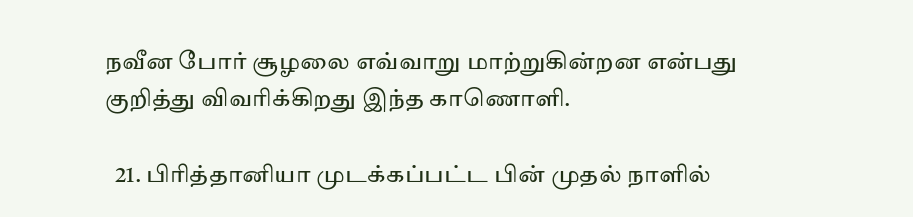நவீன போர் சூழலை எவ்வாறு மாற்றுகின்றன என்பது குறித்து விவரிக்கிறது இந்த காணொளி.

  21. பிரித்தானியா முடக்கப்பட்ட பின் முதல் நாளில்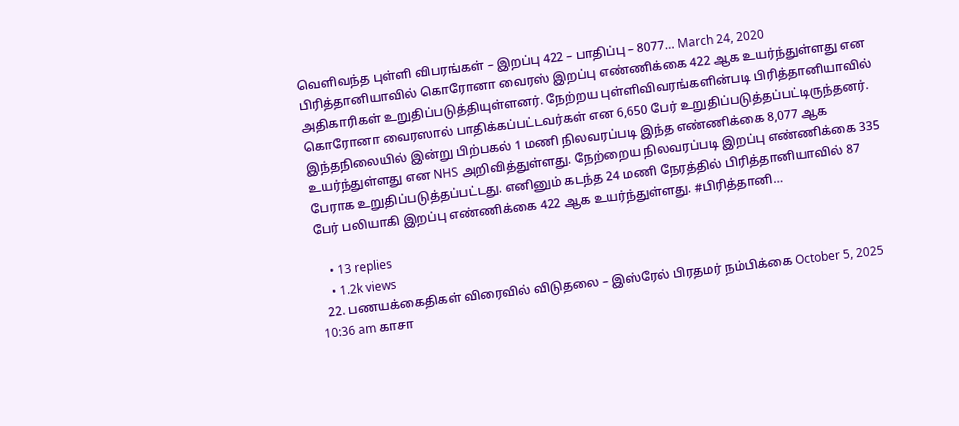வெளிவந்த புள்ளி விபரங்கள் – இறப்பு 422 – பாதிப்பு – 8077… March 24, 2020 பிரித்தானியாவில் கொரோனா வைரஸ் இறப்பு எண்ணிக்கை 422 ஆக உயர்ந்துள்ளது என அதிகாரிகள் உறுதிப்படுத்தியுள்ளனர். நேற்றய புள்ளிவிவரங்களின்படி பிரித்தானியாவில் கொரோனா வைரஸால் பாதிக்கப்பட்டவர்கள் என 6,650 பேர் உறுதிப்படுத்தப்பட்டிருந்தனர். இந்தநிலையில் இன்று பிற்பகல் 1 மணி நிலவரப்படி இந்த எண்ணிக்கை 8,077 ஆக உயர்ந்துள்ளது என NHS அறிவித்துள்ளது. நேற்றைய நிலவரப்படி இறப்பு எண்ணிக்கை 335 பேராக உறுதிப்படுத்தப்பட்டது. எனினும் கடந்த 24 மணி நேரத்தில் பிரித்தானியாவில் 87 பேர் பலியாகி இறப்பு எண்ணிக்கை 422 ஆக உயர்ந்துள்ளது. #பிரித்தானி…

    • 13 replies
    • 1.2k views
  22. பணயக்கைதிகள் விரைவில் விடுதலை – இஸ்ரேல் பிரதமர் நம்பிக்கை October 5, 2025 10:36 am காசா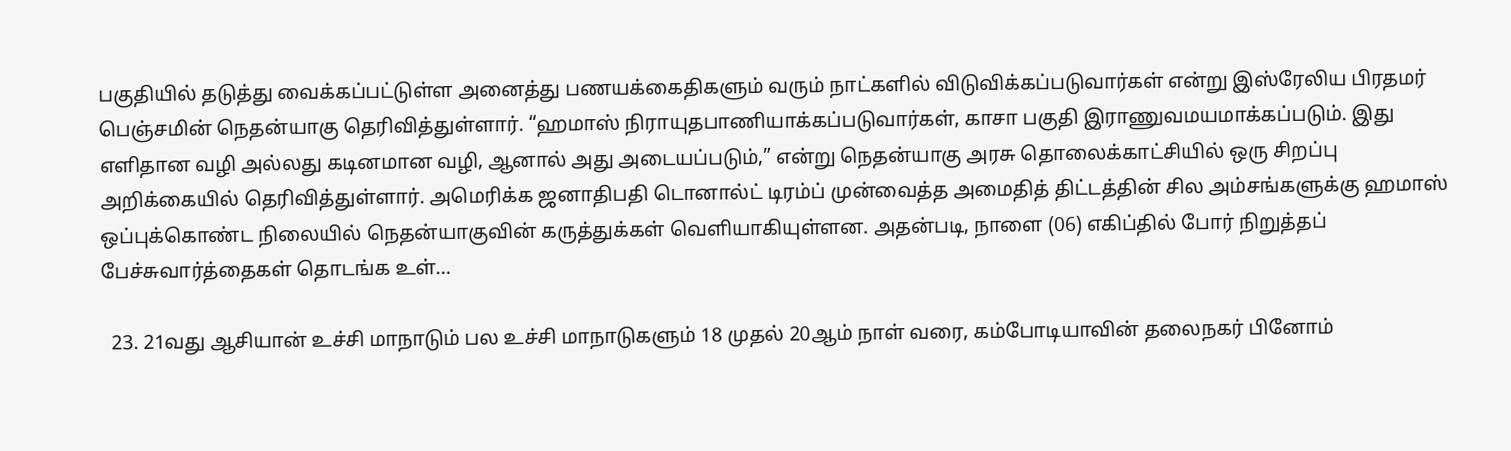பகுதியில் தடுத்து வைக்கப்பட்டுள்ள அனைத்து பணயக்கைதிகளும் வரும் நாட்களில் விடுவிக்கப்படுவார்கள் என்று இஸ்ரேலிய பிரதமர் பெஞ்சமின் நெதன்யாகு தெரிவித்துள்ளார். “ஹமாஸ் நிராயுதபாணியாக்கப்படுவார்கள், காசா பகுதி இராணுவமயமாக்கப்படும். இது எளிதான வழி அல்லது கடினமான வழி, ஆனால் அது அடையப்படும்,” என்று நெதன்யாகு அரசு தொலைக்காட்சியில் ஒரு சிறப்பு அறிக்கையில் தெரிவித்துள்ளார். அமெரிக்க ஜனாதிபதி டொனால்ட் டிரம்ப் முன்வைத்த அமைதித் திட்டத்தின் சில அம்சங்களுக்கு ஹமாஸ் ஒப்புக்கொண்ட நிலையில் நெதன்யாகுவின் கருத்துக்கள் வெளியாகியுள்ளன. அதன்படி, நாளை (06) எகிப்தில் போர் நிறுத்தப் பேச்சுவார்த்தைகள் தொடங்க உள்…

  23. 21வது ஆசியான் உச்சி மாநாடும் பல உச்சி மாநாடுகளும் 18 முதல் 20ஆம் நாள் வரை, கம்போடியாவின் தலைநகர் பினோம்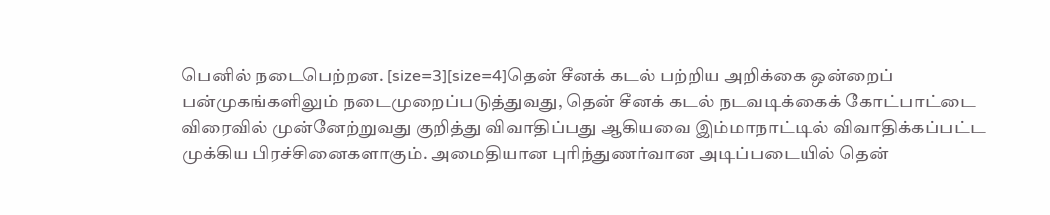பெனில் நடைபெற்றன. [size=3][size=4]தென் சீனக் கடல் பற்றிய அறிக்கை ஒன்றைப் பன்முகங்களிலும் நடைமுறைப்படுத்துவது, தென் சீனக் கடல் நடவடிக்கைக் கோட்பாட்டை விரைவில் முன்னேற்றுவது குறித்து விவாதிப்பது ஆகியவை இம்மாநாட்டில் விவாதிக்கப்பட்ட முக்கிய பிரச்சினைகளாகும். அமைதியான புரிந்துணர்வான அடிப்படையில் தென்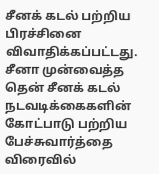சீனக் கடல் பற்றிய பிரச்சினை விவாதிக்கப்பட்டது. சீனா முன்வைத்த தென் சீனக் கடல் நடவடிக்கைகளின் கோட்பாடு பற்றிய பேச்சுவார்த்தை விரைவில்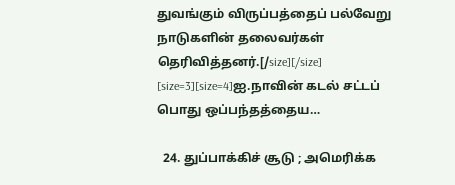துவங்கும் விருப்பத்தைப் பல்வேறு நாடுகளின் தலைவர்கள் தெரிவித்தனர்.[/size][/size] [size=3][size=4]ஐ.நாவின் கடல் சட்டப் பொது ஒப்பந்தத்தைய…

  24. துப்பாக்கிச் சூடு ; அமெரிக்க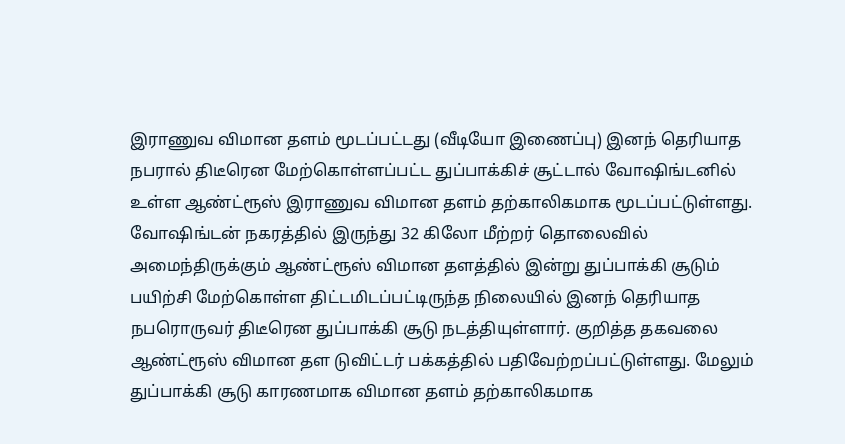இராணுவ விமான தளம் மூடப்பட்டது (வீடியோ இணைப்பு) இனந் தெரியாத நபரால் திடீரென மேற்கொள்ளப்பட்ட துப்பாக்கிச் சூட்டால் வோஷிங்டனில் உள்ள ஆண்ட்ரூஸ் இராணுவ விமான தளம் தற்காலிகமாக மூடப்பட்டுள்ளது. வோஷிங்டன் நகரத்தில் இருந்து 32 கிலோ மீற்றர் தொலைவில் அமைந்திருக்கும் ஆண்ட்ரூஸ் விமான தளத்தில் இன்று துப்பாக்கி சூடும் பயிற்சி மேற்கொள்ள திட்டமிடப்பட்டிருந்த நிலையில் இனந் தெரியாத நபரொருவர் திடீரென துப்பாக்கி சூடு நடத்தியுள்ளார். குறித்த தகவலை ஆண்ட்ரூஸ் விமான தள டுவிட்டர் பக்கத்தில் பதிவேற்றப்பட்டுள்ளது. மேலும் துப்பாக்கி சூடு காரணமாக விமான தளம் தற்காலிகமாக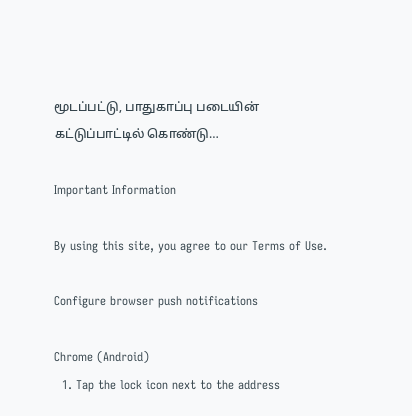மூடப்பட்டு, பாதுகாப்பு படையின் கட்டுப்பாட்டில் கொண்டு…

Important Information

By using this site, you agree to our Terms of Use.

Configure browser push notifications

Chrome (Android)
  1. Tap the lock icon next to the address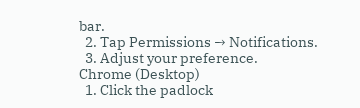bar.
  2. Tap Permissions → Notifications.
  3. Adjust your preference.
Chrome (Desktop)
  1. Click the padlock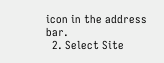icon in the address bar.
  2. Select Site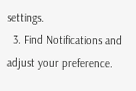settings.
  3. Find Notifications and adjust your preference.